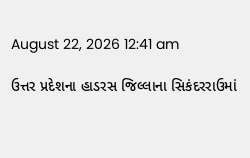August 22, 2026 12:41 am

ઉત્તર પ્રદેશના હાડરસ જિલ્લાના સિકંદરરાઉમાં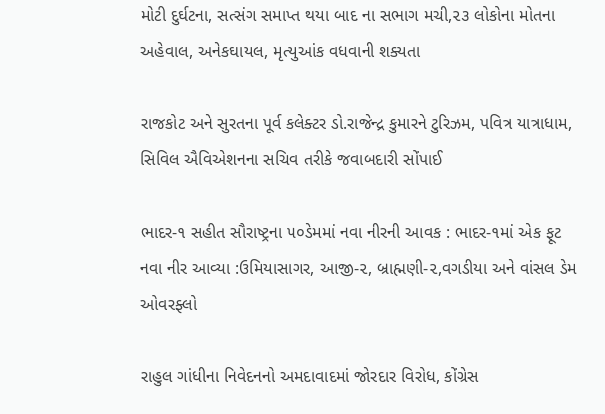મોટી દુર્ઘટના, સત્સંગ સમાપ્ત થયા બાદ ના સભાગ મચી,૨૩ લોકોના મોતના અહેવાલ, અનેકઘાયલ, મૃત્યુઆંક વધવાની શક્યતા

રાજકોટ અને સુરતના પૂર્વ કલેક્ટર ડો.રાજેન્દ્ર કુમારને ટુરિઝમ, પવિત્ર યાત્રાધામ, સિવિલ ઐવિએશનના સચિવ તરીકે જવાબદારી સોંપાઈ

ભાદર-૧ સહીત સૌરાષ્ટ્રના ૫૦ડેમમાં નવા નીરની આવક : ભાદર-૧માં એક ફૂટ નવા નીર આવ્યા :ઉમિયાસાગર, આજી-૨, બ્રાહ્મણી-૨,વગડીયા અને વાંસલ ડેમ ઓવરફ્લો

રાહુલ ગાંધીના નિવેદનનો અમદાવાદમાં જોરદાર વિરોધ, કોંગ્રેસ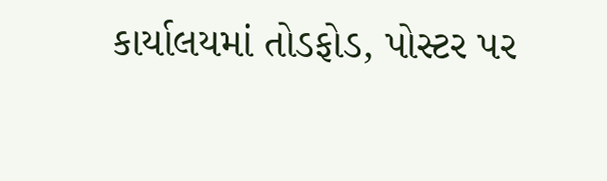કાર્યાલયમાં તોડફોડ, પોસ્ટર પર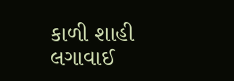કાળી શાહી લગાવાઈ